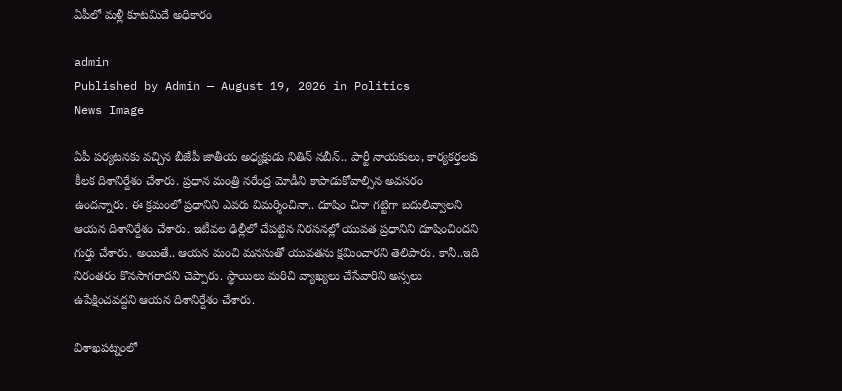ఏపీలో మ‌ళ్లీ కూట‌మిదే అధికారం

admin
Published by Admin — August 19, 2026 in Politics
News Image

ఏపీ ప‌ర్య‌ట‌న‌కు వ‌చ్చిన బీజేపీ జాతీయ అధ్య‌క్షుడు నితిన్ న‌బీన్‌.. పార్టీ నాయ‌కులు, కార్య‌క‌ర్త‌ల‌కు కీల‌క దిశానిర్దేశం చేశారు. ప్ర‌ధాన మంత్రి న‌రేంద్ర మోడీని కాపాడుకోవాల్సిన అవ‌స‌రం ఉంద‌న్నారు. ఈ క్ర‌మంలో ప్ర‌ధానిని ఎవ‌రు విమ‌ర్శించినా.. దూషిం చినా గ‌ట్టిగా బ‌దులివ్వాల‌ని ఆయ‌న దిశానిర్దేశం చేశారు. ఇటీవ‌ల ఢిల్లీలో చేప‌ట్టిన నిర‌స‌న‌ల్లో యువ‌త ప్ర‌ధానిని దూషించింద‌ని గుర్తు చేశారు. అయితే.. ఆయ‌న మంచి మ‌న‌సుతో యువ‌త‌ను క్ష‌మించార‌ని తెలిపారు. కానీ..ఇది నిరంత‌రం కొన‌సాగ‌రాద‌ని చెప్పారు. స్థాయిలు మ‌రిచి వ్యాఖ్య‌లు చేసేవారిని అస్స‌లు ఉపేక్షించ‌వ‌ద్ద‌ని ఆయ‌న దిశానిర్దేశం చేశారు.

విశాఖ‌ప‌ట్నంలో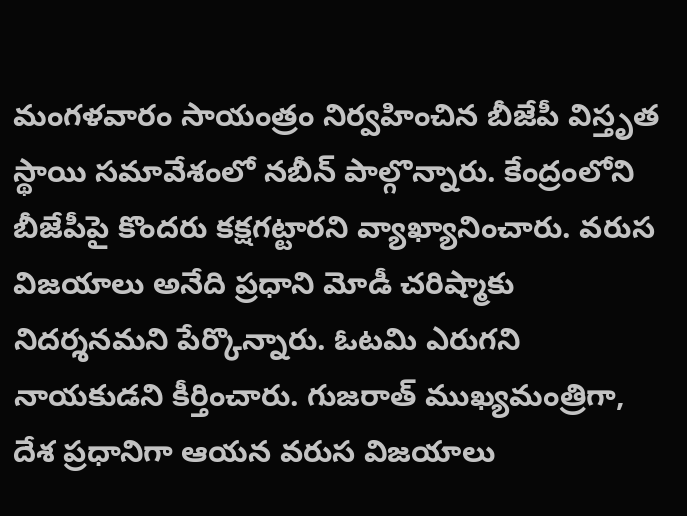మంగ‌ళ‌వారం సాయంత్రం నిర్వ‌హించిన బీజేపీ విస్తృత స్థాయి స‌మావేశంలో న‌బీన్ పాల్గొన్నారు. కేంద్రంలోని బీజేపీపై కొంద‌రు క‌క్ష‌గ‌ట్టార‌ని వ్యాఖ్యానించారు. వ‌రుస విజ‌యాలు అనేది ప్ర‌ధాని మోడీ చ‌రిష్మాకు నిదర్శ‌న‌మ‌ని పేర్కొన్నారు. ఓట‌మి ఎరుగ‌ని నాయ‌కుడ‌ని కీర్తించారు. గుజ‌రాత్ ముఖ్య‌మంత్రిగా, దేశ ప్ర‌ధానిగా ఆయ‌న వ‌రుస విజ‌యాలు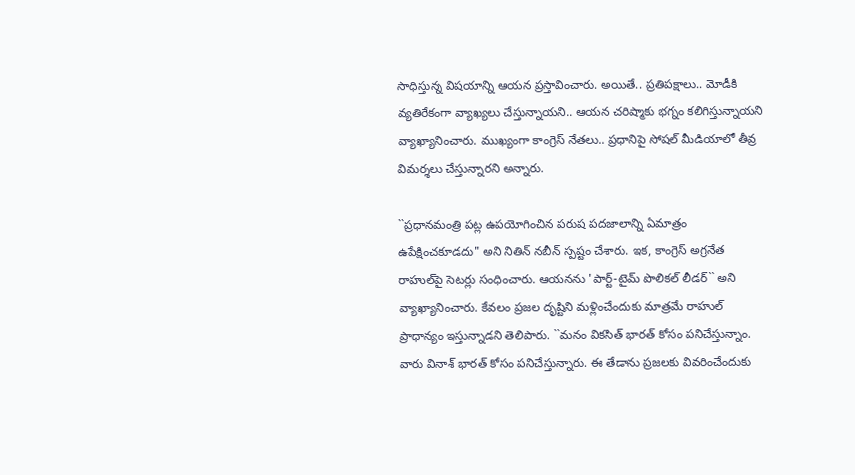సాధిస్తున్న విష‌యాన్ని ఆయ‌న ప్ర‌స్తావించారు. అయితే.. ప్ర‌తిప‌క్షాలు.. మోడీకి వ్య‌తిరేకంగా వ్యాఖ్య‌లు చేస్తున్నాయ‌ని.. ఆయ‌న చ‌రిష్మాకు భ‌గ్నం క‌లిగిస్తున్నాయ‌ని వ్యాఖ్యానించారు. ముఖ్యంగా కాంగ్రెస్ నేత‌లు.. ప్ర‌ధానిపై సోష‌ల్ మీడియాలో తీవ్ర విమ‌ర్శ‌లు చేస్తున్నార‌ని అన్నారు.

``ప్రధానమంత్రి పట్ల ఉపయోగించిన పరుష పదజాలాన్ని ఏమాత్రం ఉపేక్షించకూడదు" అని నితిన్ న‌బీన్‌ స్పష్టం చేశారు. ఇక‌, కాంగ్రెస్ అగ్ర‌నేత రాహుల్‌పై సెట‌ర్లు సంధించారు. ఆయ‌న‌ను 'పార్ట్-టైమ్ పొలిక‌ల్ లీడ‌ర్‌`` అని వ్యాఖ్యానించారు. కేవ‌లం ప్ర‌జ‌ల దృష్టిని మ‌ళ్లించేందుకు మాత్ర‌మే రాహుల్ ప్రాధాన్యం ఇస్తున్నాడ‌ని తెలిపారు. ``మ‌నం విక‌సిత్ భార‌త్ కోసం ప‌నిచేస్తున్నాం. వారు వినాశ్ భార‌త్ కోసం ప‌నిచేస్తున్నారు. ఈ తేడాను ప్ర‌జ‌ల‌కు వివ‌రించేందుకు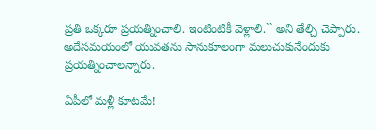ప్ర‌తి ఒక్క‌రూ ప్ర‌య‌త్నించాలి. ఇంటింటికీ వెళ్లాలి.`` అని తేల్చి చెప్పారు. అదేస‌మ‌యంలో యువ‌త‌ను సానుకూలంగా మ‌లుచుకునేందుకు ప్ర‌య‌త్నించాల‌న్నారు.

ఏపీలో మ‌ళ్లీ కూట‌మే!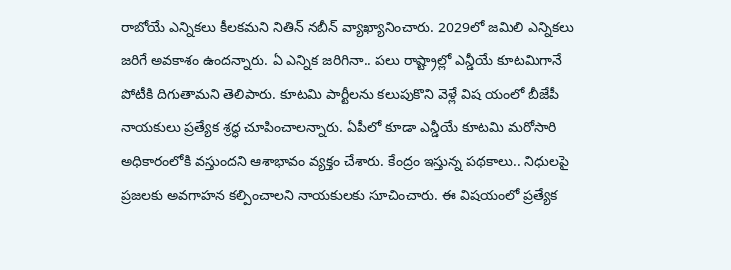రాబోయే ఎన్నిక‌లు కీల‌క‌మ‌ని నితిన్ న‌బీన్ వ్యాఖ్యానించారు. 2029లో జ‌మిలి ఎన్నిక‌లు జ‌రిగే అవ‌కాశం ఉంద‌న్నారు. ఏ ఎన్నిక జ‌రిగినా.. ప‌లు రాష్ట్రాల్లో ఎన్డీయే కూట‌మిగానే పోటీకి దిగుతామ‌ని తెలిపారు. కూట‌మి పార్టీల‌ను క‌లుపుకొని వెళ్లే విష యంలో బీజేపీ నాయ‌కులు ప్ర‌త్యేక శ్ర‌ద్ధ చూపించాల‌న్నారు. ఏపీలో కూడా ఎన్డీయే కూట‌మి మ‌రోసారి అధికారంలోకి వ‌స్తుంద‌ని ఆశాభావం వ్య‌క్తం చేశారు. కేంద్రం ఇస్తున్న ప‌థ‌కాలు.. నిధుల‌పై ప్ర‌జ‌ల‌కు అవ‌గాహ‌న క‌ల్పించాల‌ని నాయ‌కుల‌కు సూచించారు. ఈ విష‌యంలో ప్ర‌త్యేక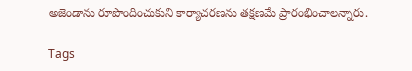అజెండాను రూపొందించుకుని కార్యాచ‌ర‌ణ‌ను త‌క్ష‌ణ‌మే ప్రారంభించాల‌న్నారు.

Tags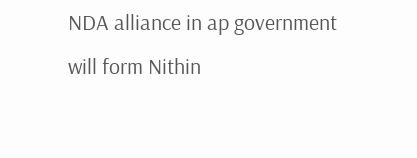NDA alliance in ap government will form Nithin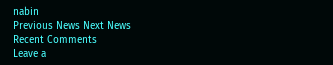nabin
Previous News Next News
Recent Comments
Leave a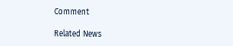Comment

Related News